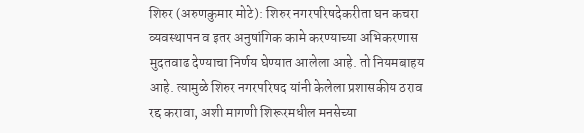शिरुर (अरुणकुमार मोटे): शिरुर नगरपरिषदेकरीता घन कचरा व्यवस्थापन व इतर अनुषांगिक कामे करण्याच्या अभिकरणास मुदतवाढ देण्याचा निर्णय घेण्यात आलेला आहे. तो नियमबाहय आहे. त्यामुळे शिरुर नगरपरिषद यांनी केलेला प्रशासकीय ठराव रद्द करावा, अशी मागणी शिरूरमधील मनसेच्या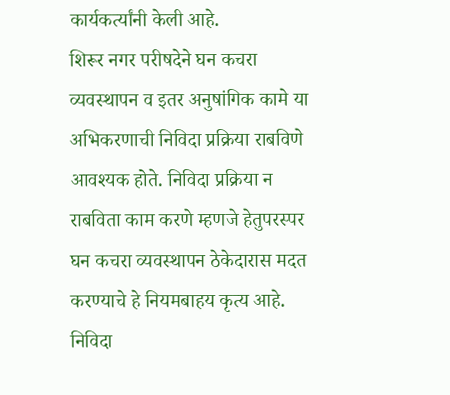कार्यकर्त्यांनी केली आहे.
शिरूर नगर परीषदेने घन कचरा व्यवस्थापन व इतर अनुषांगिक कामे या अभिकरणाची निविदा प्रक्रिया राबविणे आवश्यक होते. निविदा प्रक्रिया न राबविता काम करणे म्हणजे हेतुपरस्पर घन कचरा व्यवस्थापन ठेकेदारास मदत करण्याचे हे नियमबाहय कृत्य आहे. निविदा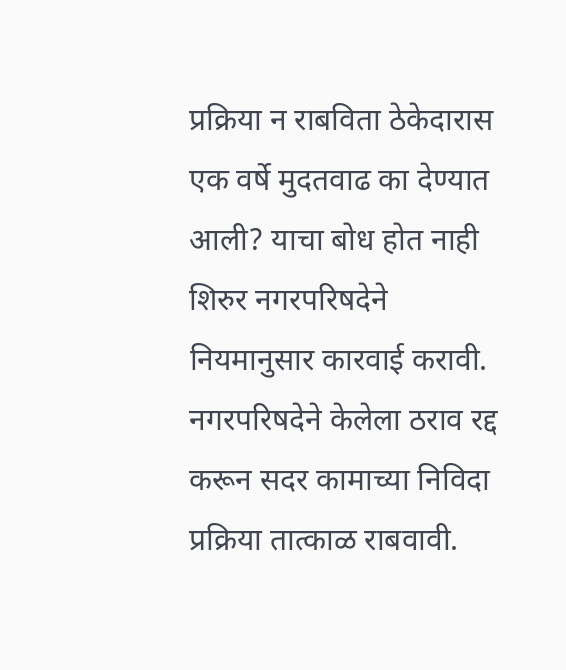प्रक्रिया न राबविता ठेकेदारास एक वर्षे मुदतवाढ का देण्यात आली? याचा बोध होत नाही शिरुर नगरपरिषदेने नियमानुसार कारवाई करावी. नगरपरिषदेने केलेला ठराव रद्द करून सदर कामाच्या निविदा प्रक्रिया तात्काळ राबवावी.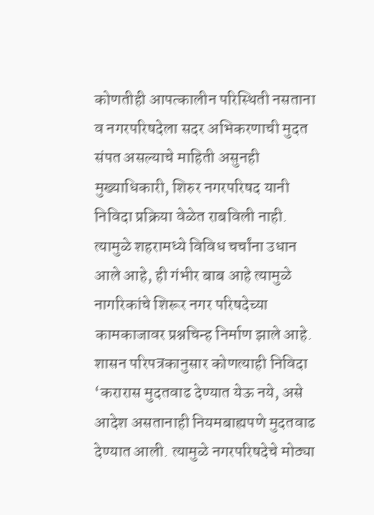कोणतीही आपत्कालीन परिस्थिती नसताना व नगरपरिषदेला सदर अभिकरणाची मुदत संपत असल्याचे माहिती असुनही मुख्याधिकारी, शिरुर नगरपरिषद यानी निविदा प्रक्रिया वेळेत राबविली नाही. त्यामुळे शहरामध्ये विविध चर्चांना उधान आले आहे, ही गंभीर बाब आहे त्यामुळे नागरिकांचे शिरूर नगर परिषदेच्या कामकाजावर प्रश्नचिन्ह निर्माण झाले आहे.
शासन परिपत्रकानुसार कोणत्याही निविदा ‘करारास मुदतवाढ देण्यात येऊ नये, असे आदेश असतानाही नियमबाह्यपणे मुदतवाढ देण्यात आली. त्यामुळे नगरपरिषदेचे मोठ्या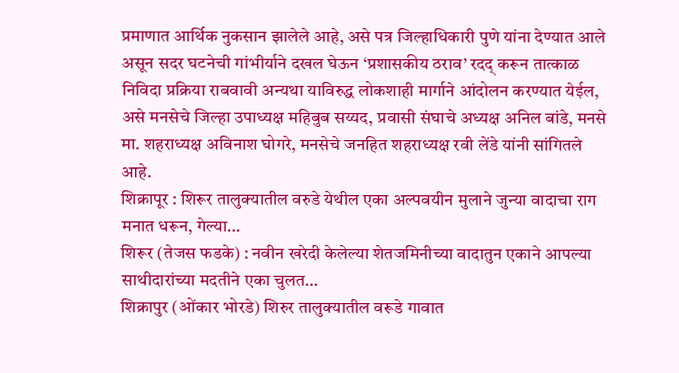प्रमाणात आर्थिक नुकसान झालेले आहे, असे पत्र जिल्हाधिकारी पुणे यांना देण्यात आले असून सदर घटनेची गांभीर्याने दखल घेऊन ‘प्रशासकीय ठराव’ रदद् करून तात्काळ निविदा प्रक्रिया राबवावी अन्यथा याविरुद्ध लोकशाही मार्गाने आंदोलन करण्यात येईल, असे मनसेचे जिल्हा उपाध्यक्ष महिबुब सय्यद, प्रवासी संघाचे अध्यक्ष अनिल बांडे, मनसे मा. शहराध्यक्ष अविनाश घोगरे, मनसेचे जनहित शहराध्यक्ष रवी लेंडे यांनी सांगितले आहे.
शिक्रापूर : शिरूर तालुक्यातील वरुडे येथील एका अल्पवयीन मुलाने जुन्या वादाचा राग मनात धरून, गेल्या…
शिरूर (तेजस फडके) : नवीन खरेदी केलेल्या शेतजमिनीच्या वादातुन एकाने आपल्या साथीदारांच्या मदतीने एका चुलत…
शिक्रापुर (ओंकार भोरडे) शिरुर तालुक्यातील वरूडे गावात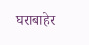घराबाहेर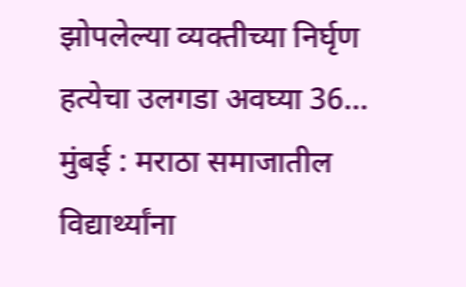झोपलेल्या व्यक्तीच्या निर्घृण हत्येचा उलगडा अवघ्या 36…
मुंबई : मराठा समाजातील विद्यार्थ्यांना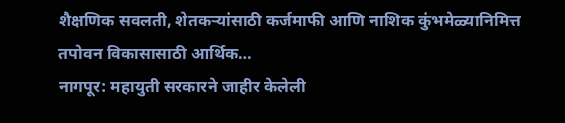शैक्षणिक सवलती, शेतकऱ्यांसाठी कर्जमाफी आणि नाशिक कुंभमेळ्यानिमित्त तपोवन विकासासाठी आर्थिक…
नागपूर: महायुती सरकारने जाहीर केलेली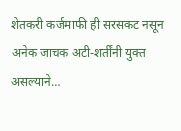शेतकरी कर्जमाफी ही सरसकट नसून अनेक जाचक अटी-शर्तींनी युक्त असल्याने…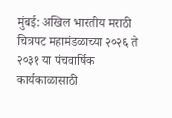मुंबई: अखिल भारतीय मराठी चित्रपट महामंडळाच्या २०२६ ते २०३१ या पंचवार्षिक कार्यकाळासाठी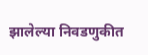झालेल्या निवडणुकीत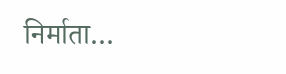निर्माता…